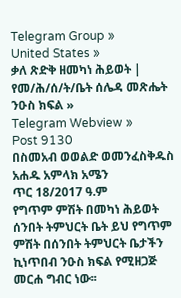Telegram Group »
United States »
ቃለ ጽድቅ ዘመካነ ሕይወት | የመ/ሕ/ሰ/ት/ቤት ሰሌዳ መጽሔት ንዑስ ክፍል »
Telegram Webview »
Post 9130
በስመአብ ወወልድ ወመንፈስቅዱስ አሐዱ አምላክ አሜን
ጥር 18/2017 ዓ.ም
የግጥም ምሽት በመካነ ሕይወት ሰንበት ትምህርት ቤት ይህ የግጥም ምሽት በሰንበት ትምህርት ቤታችን ኪነጥበብ ንዑስ ክፍል የሚዘጋጅ መርሐ ግብር ነው፡፡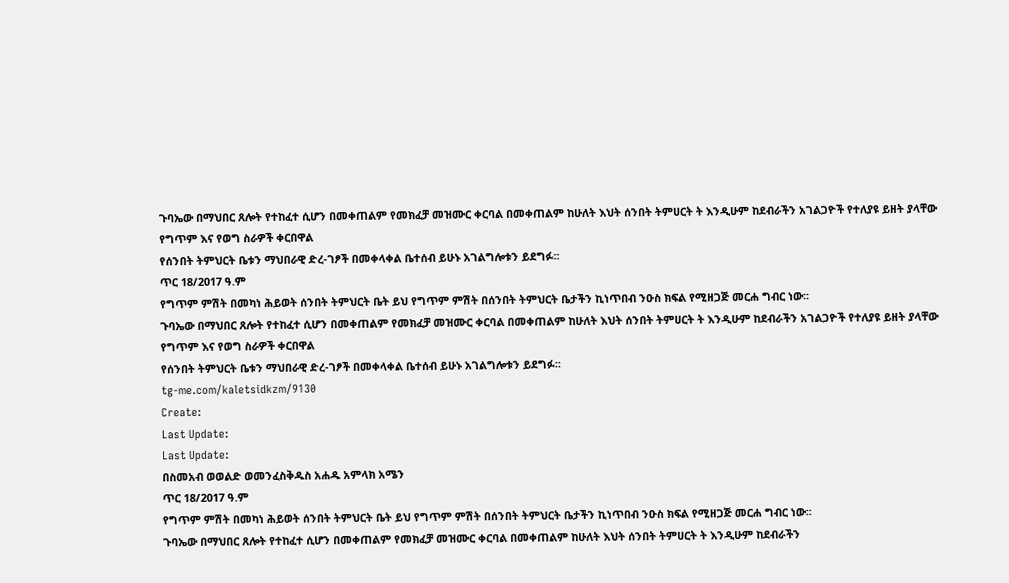ጉባኤው በማህበር ጸሎት የተከፈተ ሲሆን በመቀጠልም የመክፈቻ መዝሙር ቀርባል በመቀጠልም ከሁለት እህት ሰንበት ትምሀርት ት እንዲሁም ከደብራችን አገልጋዮች የተለያዩ ይዘት ያላቸው የግጥም እና የወግ ስራዎች ቀርበዋል
የሰንበት ትምህርት ቤቱን ማህበራዊ ድረ-ገፆች በመቀላቀል ቤተሰብ ይሁኑ አገልግሎቱን ይደግፉ፡፡
ጥር 18/2017 ዓ.ም
የግጥም ምሽት በመካነ ሕይወት ሰንበት ትምህርት ቤት ይህ የግጥም ምሽት በሰንበት ትምህርት ቤታችን ኪነጥበብ ንዑስ ክፍል የሚዘጋጅ መርሐ ግብር ነው፡፡
ጉባኤው በማህበር ጸሎት የተከፈተ ሲሆን በመቀጠልም የመክፈቻ መዝሙር ቀርባል በመቀጠልም ከሁለት እህት ሰንበት ትምሀርት ት እንዲሁም ከደብራችን አገልጋዮች የተለያዩ ይዘት ያላቸው የግጥም እና የወግ ስራዎች ቀርበዋል
የሰንበት ትምህርት ቤቱን ማህበራዊ ድረ-ገፆች በመቀላቀል ቤተሰብ ይሁኑ አገልግሎቱን ይደግፉ፡፡
tg-me.com/kaletsidkzm/9130
Create:
Last Update:
Last Update:
በስመአብ ወወልድ ወመንፈስቅዱስ አሐዱ አምላክ አሜን
ጥር 18/2017 ዓ.ም
የግጥም ምሽት በመካነ ሕይወት ሰንበት ትምህርት ቤት ይህ የግጥም ምሽት በሰንበት ትምህርት ቤታችን ኪነጥበብ ንዑስ ክፍል የሚዘጋጅ መርሐ ግብር ነው፡፡
ጉባኤው በማህበር ጸሎት የተከፈተ ሲሆን በመቀጠልም የመክፈቻ መዝሙር ቀርባል በመቀጠልም ከሁለት እህት ሰንበት ትምሀርት ት እንዲሁም ከደብራችን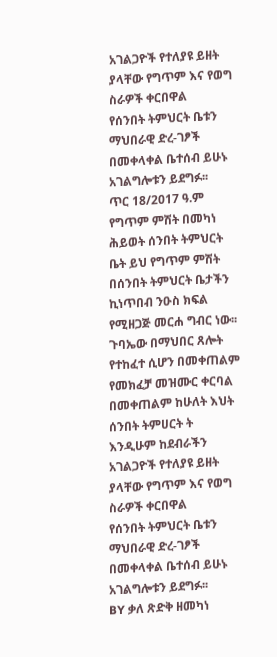አገልጋዮች የተለያዩ ይዘት ያላቸው የግጥም እና የወግ ስራዎች ቀርበዋል
የሰንበት ትምህርት ቤቱን ማህበራዊ ድረ-ገፆች በመቀላቀል ቤተሰብ ይሁኑ አገልግሎቱን ይደግፉ፡፡
ጥር 18/2017 ዓ.ም
የግጥም ምሽት በመካነ ሕይወት ሰንበት ትምህርት ቤት ይህ የግጥም ምሽት በሰንበት ትምህርት ቤታችን ኪነጥበብ ንዑስ ክፍል የሚዘጋጅ መርሐ ግብር ነው፡፡
ጉባኤው በማህበር ጸሎት የተከፈተ ሲሆን በመቀጠልም የመክፈቻ መዝሙር ቀርባል በመቀጠልም ከሁለት እህት ሰንበት ትምሀርት ት እንዲሁም ከደብራችን አገልጋዮች የተለያዩ ይዘት ያላቸው የግጥም እና የወግ ስራዎች ቀርበዋል
የሰንበት ትምህርት ቤቱን ማህበራዊ ድረ-ገፆች በመቀላቀል ቤተሰብ ይሁኑ አገልግሎቱን ይደግፉ፡፡
BY ቃለ ጽድቅ ዘመካነ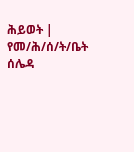ሕይወት | የመ/ሕ/ሰ/ት/ቤት ሰሌዳ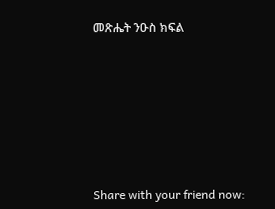መጽሔት ንዑስ ክፍል








Share with your friend now: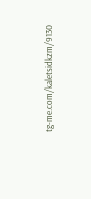tg-me.com/kaletsidkzm/9130